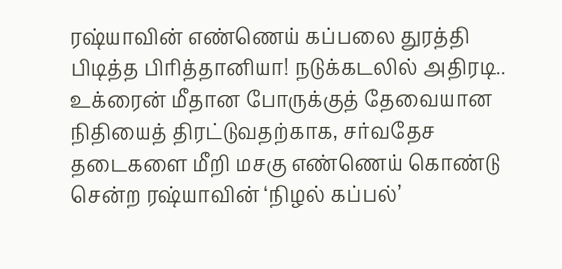ரஷ்யாவின் எண்ணெய் கப்பலை துரத்தி பிடித்த பிரித்தானியா! நடுக்கடலில் அதிரடி..
உக்ரைன் மீதான போருக்குத் தேவையான நிதியைத் திரட்டுவதற்காக, சர்வதேச தடைகளை மீறி மசகு எண்ணெய் கொண்டு சென்ற ரஷ்யாவின் ‘நிழல் கப்பல்’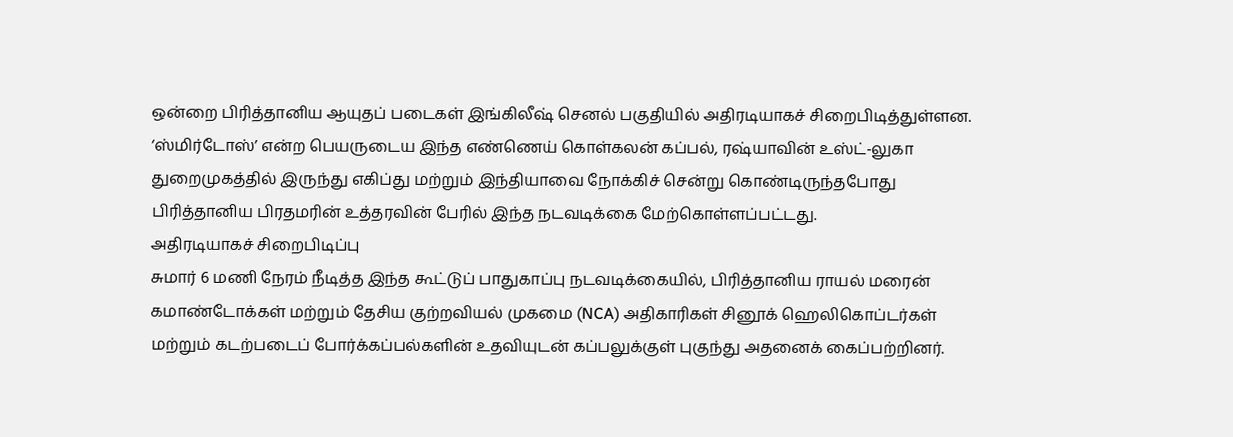ஒன்றை பிரித்தானிய ஆயுதப் படைகள் இங்கிலீஷ் செனல் பகுதியில் அதிரடியாகச் சிறைபிடித்துள்ளன.
‘ஸ்மிர்டோஸ்’ என்ற பெயருடைய இந்த எண்ணெய் கொள்கலன் கப்பல், ரஷ்யாவின் உஸ்ட்-லுகா துறைமுகத்தில் இருந்து எகிப்து மற்றும் இந்தியாவை நோக்கிச் சென்று கொண்டிருந்தபோது பிரித்தானிய பிரதமரின் உத்தரவின் பேரில் இந்த நடவடிக்கை மேற்கொள்ளப்பட்டது.
அதிரடியாகச் சிறைபிடிப்பு
சுமார் 6 மணி நேரம் நீடித்த இந்த கூட்டுப் பாதுகாப்பு நடவடிக்கையில், பிரித்தானிய ராயல் மரைன் கமாண்டோக்கள் மற்றும் தேசிய குற்றவியல் முகமை (NCA) அதிகாரிகள் சினூக் ஹெலிகொப்டர்கள் மற்றும் கடற்படைப் போர்க்கப்பல்களின் உதவியுடன் கப்பலுக்குள் புகுந்து அதனைக் கைப்பற்றினர்.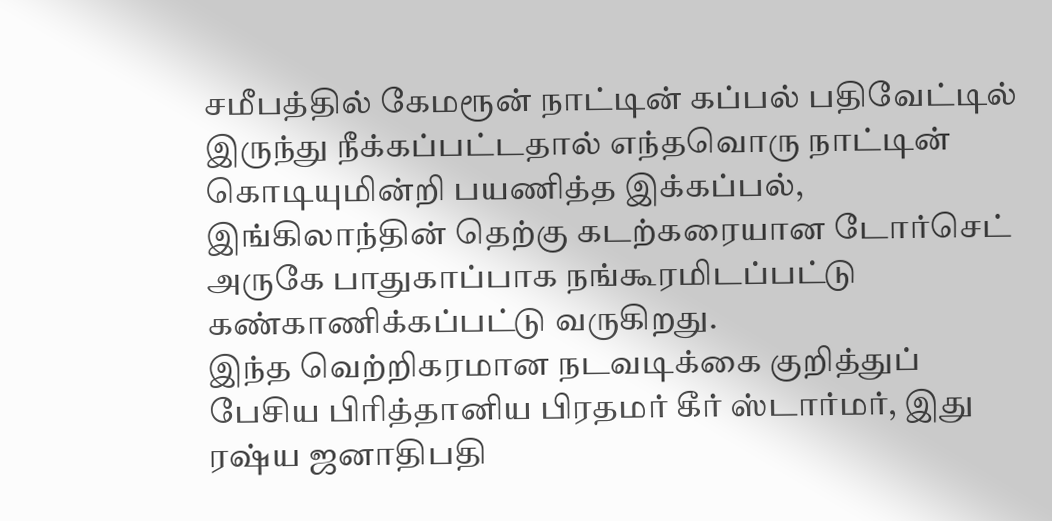சமீபத்தில் கேமரூன் நாட்டின் கப்பல் பதிவேட்டில் இருந்து நீக்கப்பட்டதால் எந்தவொரு நாட்டின் கொடியுமின்றி பயணித்த இக்கப்பல், இங்கிலாந்தின் தெற்கு கடற்கரையான டோர்செட் அருகே பாதுகாப்பாக நங்கூரமிடப்பட்டு கண்காணிக்கப்பட்டு வருகிறது.
இந்த வெற்றிகரமான நடவடிக்கை குறித்துப் பேசிய பிரித்தானிய பிரதமர் கீர் ஸ்டார்மர், இது ரஷ்ய ஜனாதிபதி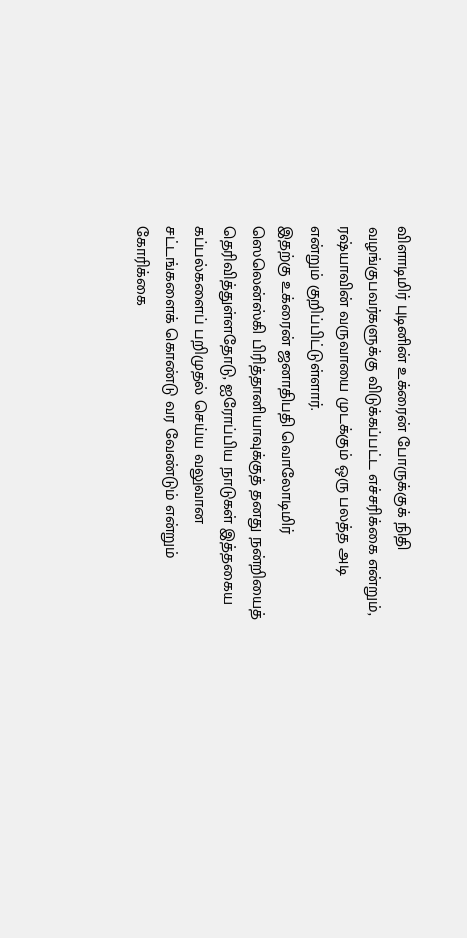விளாடிமிர் புடினின் உக்ரைன் போருக்குக் நிதி வழங்குபவர்களுக்கு விடுக்கப்பட்ட எச்சரிக்கை என்றும், ரஷ்யாவின் வருவாயை முடக்கும் ஒரு பலத்த அடி என்றும் குறிப்பிட்டுள்ளார்.
இதற்கு உக்ரைன் ஜனாதிபதி வொலோடிமிர் ஸெலென்ஸ்கி பிரித்தானியாவுக்குத் தனது நன்றியைத் தெரிவித்துள்ளதோடு, ஐரோப்பிய நாடுகள் இத்தகைய கப்பல்களைப் பறிமுதல் செய்ய வலுவான சட்டங்களைக் கொண்டு வர வேண்டும் என்றும் கோரிக்கை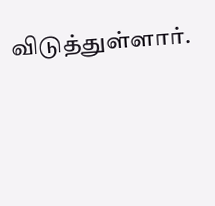விடுத்துள்ளார்.